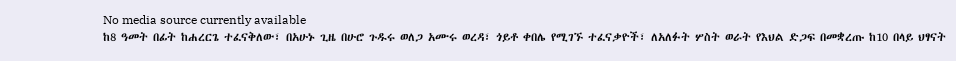No media source currently available
ከ8 ዓመት በፊት ከሐረርጌ ተፈናቅለው፣ በአሁኑ ጊዜ በሁሮ ጉዱሩ ወለጋ አሙሩ ወረዳ፣ ጎይቶ ቀበሌ የሚገኙ ተፈናቃዮች፣ ለአለፉት ሦስት ወራት የእህል ድጋፍ በመቋረጡ ከ10 በላይ ህፃናት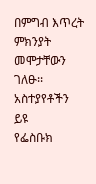በምግብ እጥረት ምክንያት መሞታቸውን ገለፁ፡፡
አስተያየቶችን ይዩ
የፌስቡክ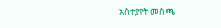አስተያየት መስጫ